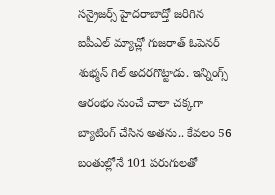సన్రైజర్స్ హైదరాబాద్తో జరిగిన ఐపీఎల్ మ్యాచ్లో గుజరాత్ ఓపెనర్ శుభ్మన్ గిల్ అదరగొట్టాడు. ఇన్నింగ్స్ ఆరంభం నుంచే చాలా చక్కగా బ్యాటింగ్ చేసిన అతను.. కేవలం 56 బంతుల్లోనే 101 పరుగులతో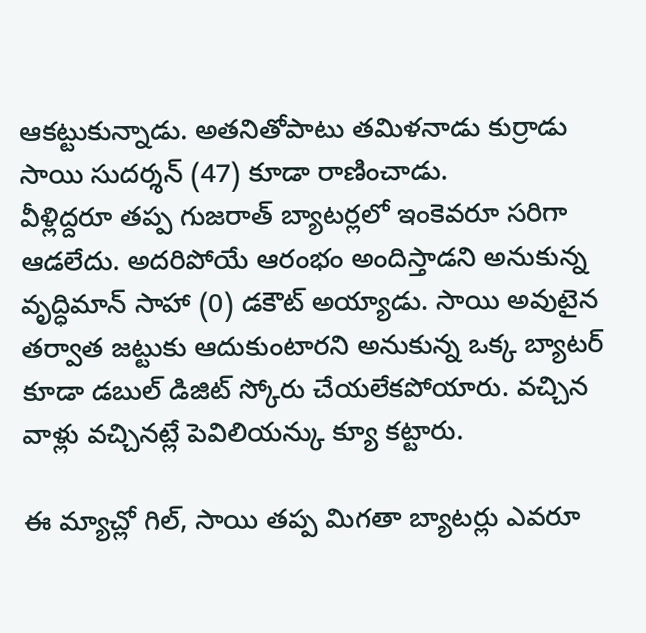ఆకట్టుకున్నాడు. అతనితోపాటు తమిళనాడు కుర్రాడు సాయి సుదర్శన్ (47) కూడా రాణించాడు.
వీళ్లిద్దరూ తప్ప గుజరాత్ బ్యాటర్లలో ఇంకెవరూ సరిగా ఆడలేదు. అదరిపోయే ఆరంభం అందిస్తాడని అనుకున్న వృద్ధిమాన్ సాహా (0) డకౌట్ అయ్యాడు. సాయి అవుటైన తర్వాత జట్టుకు ఆదుకుంటారని అనుకున్న ఒక్క బ్యాటర్ కూడా డబుల్ డిజిట్ స్కోరు చేయలేకపోయారు. వచ్చిన వాళ్లు వచ్చినట్లే పెవిలియన్కు క్యూ కట్టారు.

ఈ మ్యాచ్లో గిల్, సాయి తప్ప మిగతా బ్యాటర్లు ఎవరూ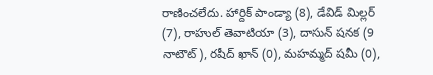రాణించలేదు. హార్దిక్ పాండ్యా (8), డేవిడ్ మిల్లర్ (7), రాహుల్ తెవాటియా (3), దాసున్ షనక (9 నాటౌట్), రషీద్ ఖాన్ (0), మహమ్మద్ షమీ (0),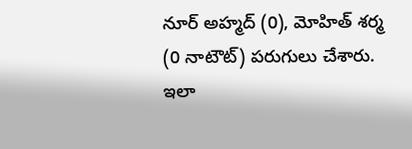నూర్ అహ్మద్ (0), మోహిత్ శర్మ (0 నాటౌట్) పరుగులు చేశారు. ఇలా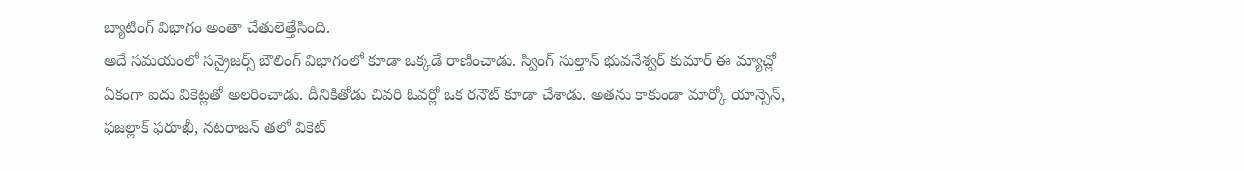బ్యాటింగ్ విభాగం అంతా చేతులెత్తేసింది.
అదే సమయంలో సన్రైజర్స్ బౌలింగ్ విభాగంలో కూడా ఒక్కడే రాణించాడు. స్వింగ్ సుల్తాన్ భువనేశ్వర్ కుమార్ ఈ మ్యాచ్లో ఏకంగా ఐదు వికెట్లతో అలరించాడు. దీనికితోడు చివరి ఓవర్లో ఒక రనౌట్ కూడా చేశాడు. అతను కాకుండా మార్కో యాన్సెన్, ఫజల్లాక్ ఫరూఖీ, నటరాజన్ తలో వికెట్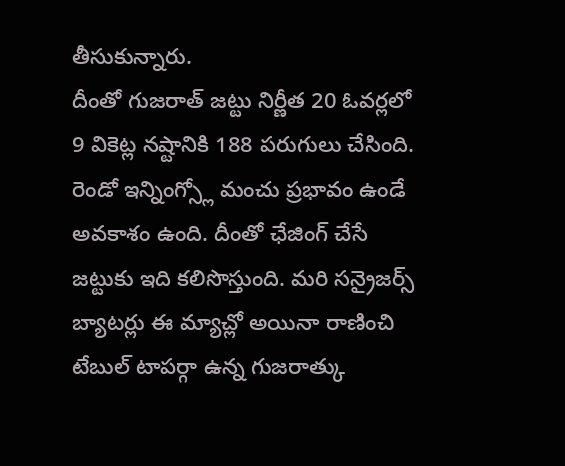తీసుకున్నారు.
దీంతో గుజరాత్ జట్టు నిర్ణీత 20 ఓవర్లలో 9 వికెట్ల నష్టానికి 188 పరుగులు చేసింది. రెండో ఇన్నింగ్స్లో మంచు ప్రభావం ఉండే అవకాశం ఉంది. దీంతో ఛేజింగ్ చేసే జట్టుకు ఇది కలిసొస్తుంది. మరి సన్రైజర్స్ బ్యాటర్లు ఈ మ్యాచ్లో అయినా రాణించి టేబుల్ టాపర్గా ఉన్న గుజరాత్కు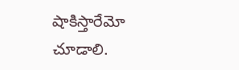షాకిస్తారేమో చూడాలి.